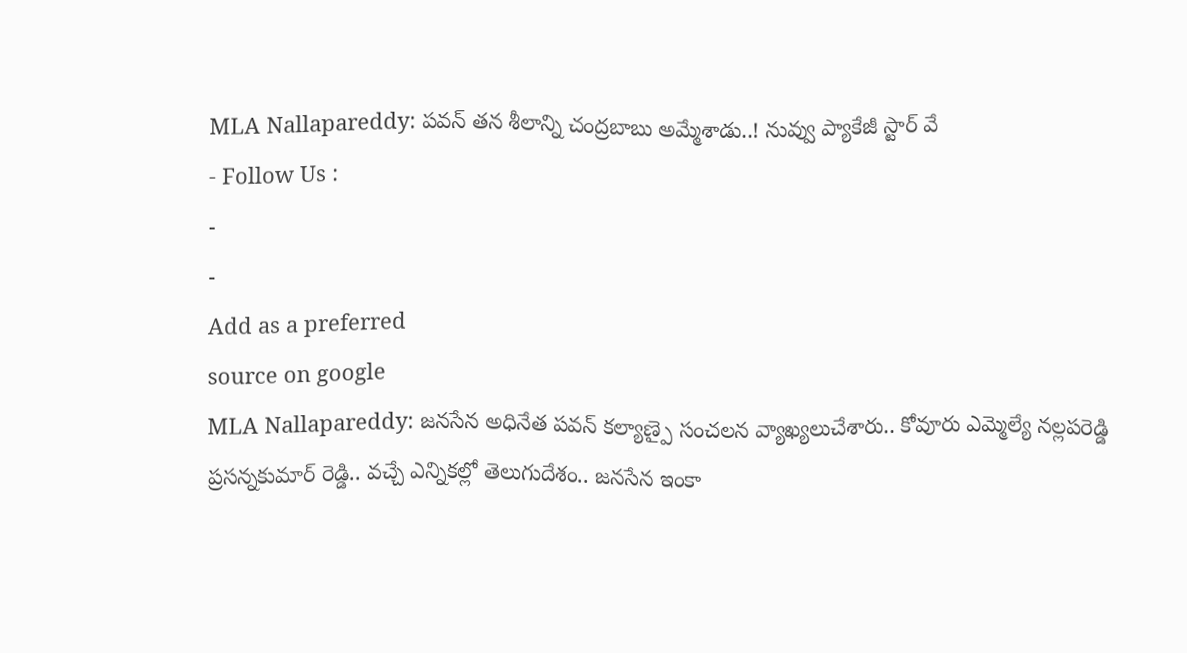MLA Nallapareddy: పవన్ తన శీలాన్ని చంద్రబాబు అమ్మేశాడు..! నువ్వు ప్యాకేజీ స్టార్ వే
- Follow Us :
-
-
Add as a preferred
source on google
MLA Nallapareddy: జనసేన అధినేత పవన్ కల్యాణ్పై సంచలన వ్యాఖ్యలుచేశారు.. కోవూరు ఎమ్మెల్యే నల్లపరెడ్డి ప్రసన్నకుమార్ రెడ్డి.. వచ్చే ఎన్నికల్లో తెలుగుదేశం.. జనసేన ఇంకా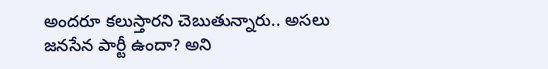అందరూ కలుస్తారని చెబుతున్నారు.. అసలు జనసేన పార్టీ ఉందా? అని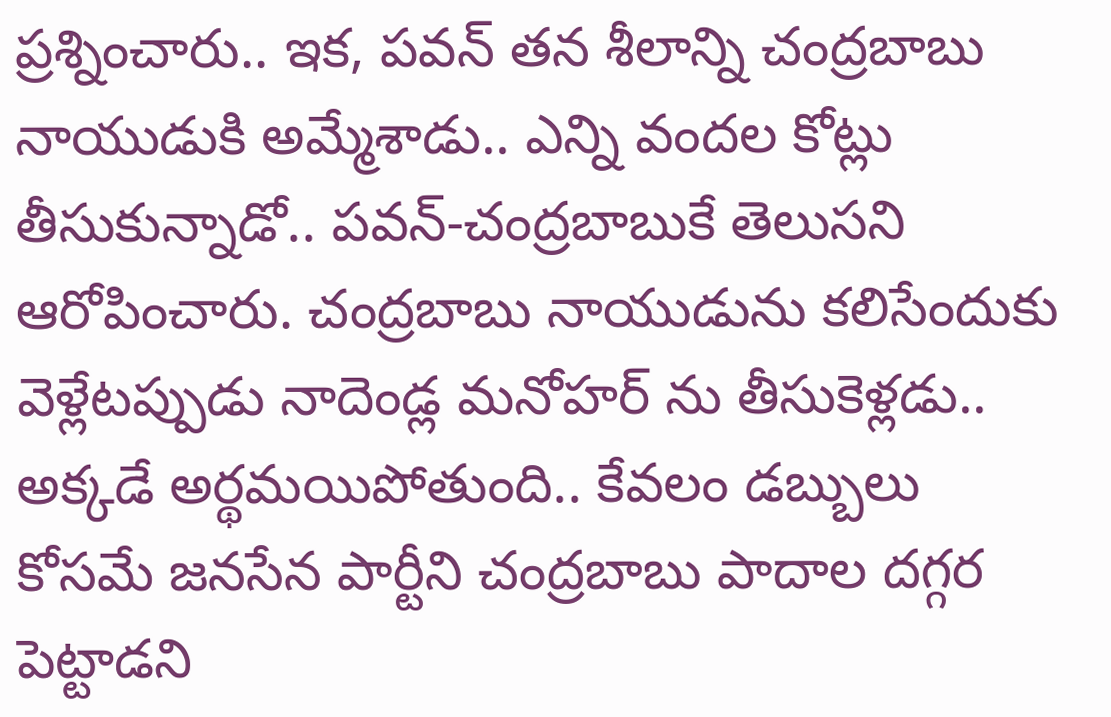ప్రశ్నించారు.. ఇక, పవన్ తన శీలాన్ని చంద్రబాబు నాయుడుకి అమ్మేశాడు.. ఎన్ని వందల కోట్లు తీసుకున్నాడో.. పవన్-చంద్రబాబుకే తెలుసని ఆరోపించారు. చంద్రబాబు నాయుడును కలిసేందుకు వెళ్లేటప్పుడు నాదెండ్ల మనోహర్ ను తీసుకెళ్లడు.. అక్కడే అర్థమయిపోతుంది.. కేవలం డబ్బులు కోసమే జనసేన పార్టీని చంద్రబాబు పాదాల దగ్గర పెట్టాడని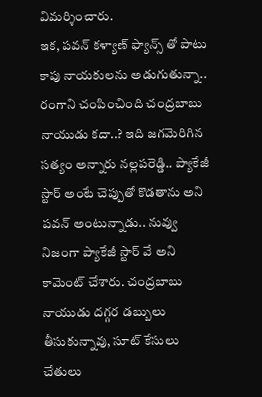విమర్శించారు.
ఇక, పవన్ కళ్యాణ్ ఫ్యాన్స్ తో పాటు కాపు నాయకులను అడుగుతున్నా.. రంగాని చంపించింది చంద్రబాబు నాయుడు కదా..? ఇది జగమెరిగిన సత్యం అన్నారు నల్లపరెడ్డి.. ప్యాకేజీ స్టార్ అంటే చెప్పుతో కొడతాను అని పవన్ అంటున్నాడు.. నువ్వు నిజంగా ప్యాకేజీ స్టార్ వే అని కామెంట్ చేశారు. చంద్రబాబు నాయుడు దగ్గర డబ్బులు తీసుకున్నావు, సూట్ కేసులు చేతులు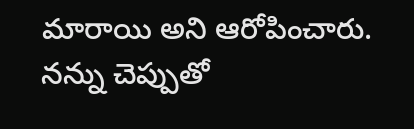మారాయి అని ఆరోపించారు. నన్ను చెప్పుతో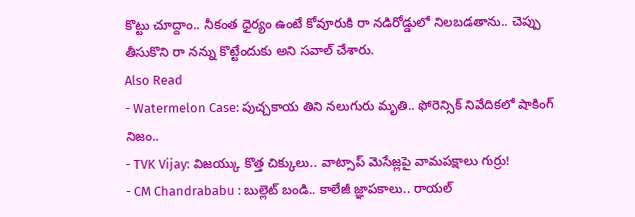కొట్టు చూద్దాం.. నీకంత ధైర్యం ఉంటే కోవూరుకి రా నడిరోడ్డులో నిలబడతాను.. చెప్పు తీసుకొని రా నన్ను కొట్టేందుకు అని సవాల్ చేశారు.
Also Read
- Watermelon Case: పుచ్చకాయ తిని నలుగురు మృతి.. ఫోరెన్సిక్ నివేదికలో షాకింగ్ నిజం..
- TVK Vijay: విజయ్కు కొత్త చిక్కులు.. వాట్సాప్ మెసేజ్లపై వామపక్షాలు గుర్రు!
- CM Chandrababu : బుల్లెట్ బండి.. కాలేజీ జ్ఞాపకాలు.. రాయల్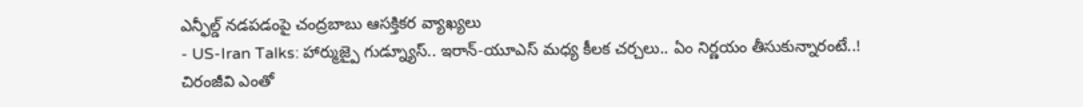ఎన్ఫీల్డ్ నడపడంపై చంద్రబాబు ఆసక్తికర వ్యాఖ్యలు
- US-Iran Talks: హార్ముజ్పై గుడ్న్యూస్.. ఇరాన్-యూఎస్ మధ్య కీలక చర్చలు.. ఏం నిర్ణయం తీసుకున్నారంటే..!
చిరంజీవి ఎంతో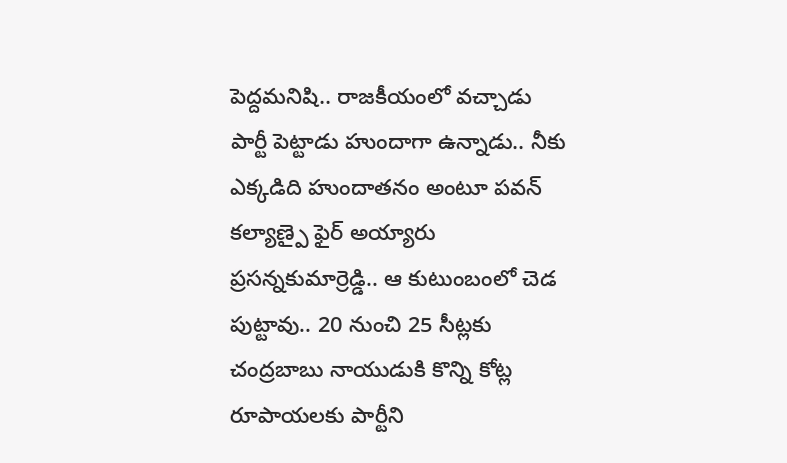పెద్దమనిషి.. రాజకీయంలో వచ్చాడు పార్టీ పెట్టాడు హుందాగా ఉన్నాడు.. నీకు ఎక్కడిది హుందాతనం అంటూ పవన్ కల్యాణ్పై ఫైర్ అయ్యారు ప్రసన్నకుమార్రెడ్డి.. ఆ కుటుంబంలో చెడ పుట్టావు.. 20 నుంచి 25 సీట్లకు చంద్రబాబు నాయుడుకి కొన్ని కోట్ల రూపాయలకు పార్టీని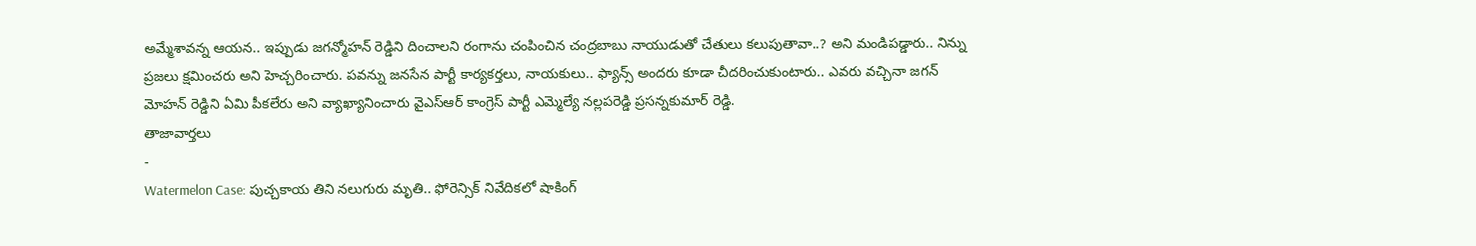అమ్మేశావన్న ఆయన.. ఇప్పుడు జగన్మోహన్ రెడ్డిని దించాలని రంగాను చంపించిన చంద్రబాబు నాయుడుతో చేతులు కలుపుతావా..? అని మండిపడ్డారు.. నిన్ను ప్రజలు క్షమించరు అని హెచ్చరించారు. పవన్ను జనసేన పార్టీ కార్యకర్తలు, నాయకులు.. ఫ్యాన్స్ అందరు కూడా చీదరించుకుంటారు.. ఎవరు వచ్చినా జగన్ మోహన్ రెడ్డిని ఏమి పీకలేరు అని వ్యాఖ్యానించారు వైఎస్ఆర్ కాంగ్రెస్ పార్టీ ఎమ్మెల్యే నల్లపరెడ్డి ప్రసన్నకుమార్ రెడ్డి.
తాజావార్తలు
-
Watermelon Case: పుచ్చకాయ తిని నలుగురు మృతి.. ఫోరెన్సిక్ నివేదికలో షాకింగ్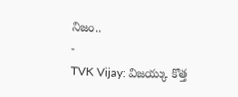నిజం..
-
TVK Vijay: విజయ్కు కొత్త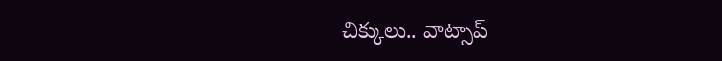చిక్కులు.. వాట్సాప్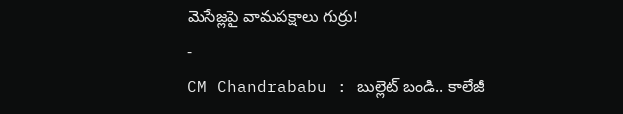మెసేజ్లపై వామపక్షాలు గుర్రు!
-
CM Chandrababu : బుల్లెట్ బండి.. కాలేజీ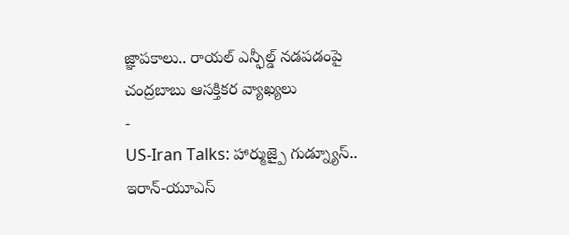జ్ఞాపకాలు.. రాయల్ ఎన్ఫీల్డ్ నడపడంపై చంద్రబాబు ఆసక్తికర వ్యాఖ్యలు
-
US-Iran Talks: హార్ముజ్పై గుడ్న్యూస్.. ఇరాన్-యూఎస్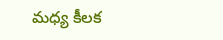మధ్య కీలక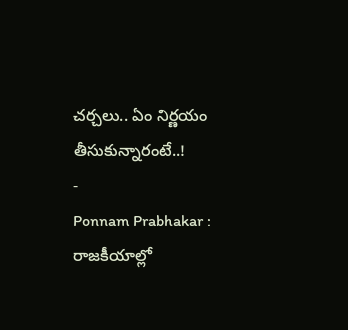చర్చలు.. ఏం నిర్ణయం తీసుకున్నారంటే..!
-
Ponnam Prabhakar : రాజకీయాల్లో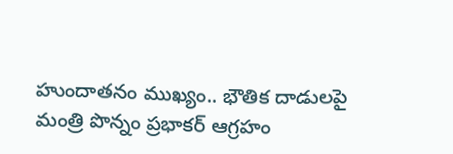హుందాతనం ముఖ్యం.. భౌతిక దాడులపై మంత్రి పొన్నం ప్రభాకర్ ఆగ్రహం